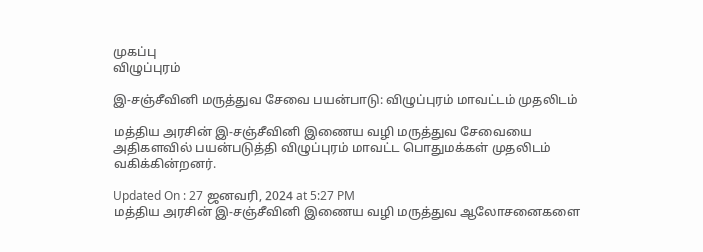முகப்பு
விழுப்புரம்

இ-சஞ்சீவினி மருத்துவ சேவை பயன்பாடு: விழுப்புரம் மாவட்டம் முதலிடம்

மத்திய அரசின் இ-சஞ்சீவினி இணைய வழி மருத்துவ சேவையை அதிகளவில் பயன்படுத்தி விழுப்புரம் மாவட்ட பொதுமக்கள் முதலிடம் வகிக்கின்றனர்.

Updated On : 27 ஜனவரி, 2024 at 5:27 PM
மத்திய அரசின் இ-சஞ்சீவினி இணைய வழி மருத்துவ ஆலோசனைகளை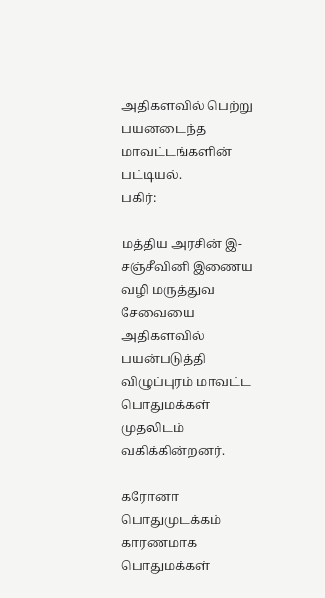அதிகளவில் பெற்று பயனடைந்த மாவட்டங்களின் பட்டியல்.
பகிர்:

மத்திய அரசின் இ-சஞ்சீவினி இணைய வழி மருத்துவ சேவையை அதிகளவில் பயன்படுத்தி விழுப்புரம் மாவட்ட பொதுமக்கள் முதலிடம் வகிக்கின்றனர்.

கரோனா பொதுமுடக்கம் காரணமாக பொதுமக்கள்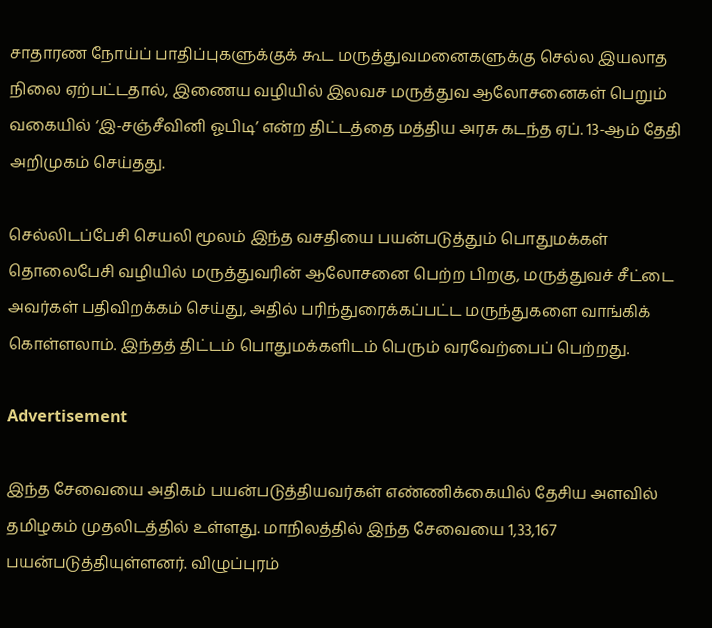சாதாரண நோய்ப் பாதிப்புகளுக்குக் கூட மருத்துவமனைகளுக்கு செல்ல இயலாத நிலை ஏற்பட்டதால், இணைய வழியில் இலவச மருத்துவ ஆலோசனைகள் பெறும் வகையில் ‘இ-சஞ்சீவினி ஓபிடி’ என்ற திட்டத்தை மத்திய அரசு கடந்த ஏப். 13-ஆம் தேதி அறிமுகம் செய்தது.

செல்லிடப்பேசி செயலி மூலம் இந்த வசதியை பயன்படுத்தும் பொதுமக்கள் தொலைபேசி வழியில் மருத்துவரின் ஆலோசனை பெற்ற பிறகு, மருத்துவச் சீட்டை அவர்கள் பதிவிறக்கம் செய்து, அதில் பரிந்துரைக்கப்பட்ட மருந்துகளை வாங்கிக் கொள்ளலாம். இந்தத் திட்டம் பொதுமக்களிடம் பெரும் வரவேற்பைப் பெற்றது.

Advertisement

இந்த சேவையை அதிகம் பயன்படுத்தியவர்கள் எண்ணிக்கையில் தேசிய அளவில் தமிழகம் முதலிடத்தில் உள்ளது. மாநிலத்தில் இந்த சேவையை 1,33,167 பயன்படுத்தியுள்ளனர். விழுப்புரம்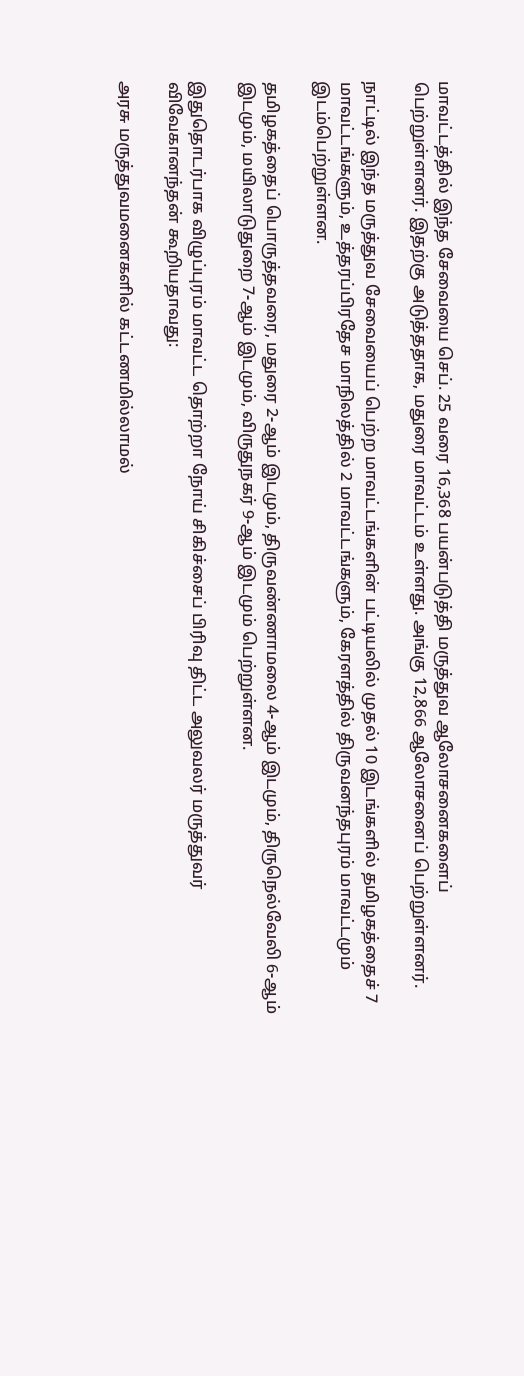மாவட்டத்தில் இந்த சேவையை செப். 25 வரை 16,368 பயன்படுத்தி மருத்துவ ஆலோசனைகளைப் பெற்றுள்ளனர். இதற்கு அடுத்ததாக, மதுரை மாவட்டம் உள்ளது. அங்கு 12,866 ஆலோசனைப் பெற்றுள்ளனர்.

நாட்டில் இந்த மருத்துவ சேவையைப் பெற்ற மாவட்டங்களின் பட்டியலில் முதல் 10 இடங்களில் தமிழகத்தைச் 7 மாவட்டங்களும், உத்தரப்பிரதேச மாநிலத்தில் 2 மாவட்டங்களும், கேரளத்தில் திருவனந்தபுரம் மாவட்டமும் இடம்பெற்றுள்ளன.

தமிழகத்தைப் பொருத்தவரை, மதுரை 2-ஆம் இடமும், திருவண்ணாமலை 4-ஆம் இடமும், திருநெல்வேலி 6-ஆம் இடமும், மயிலாடுதுறை 7-ஆம் இடமும், விருதுநகர் 9-ஆம் இடமும் பெற்றுள்ளன.

இதுதொடர்பாக விழுப்புரம் மாவட்ட தொற்றா நோய் சிகிச்சைப் பிரிவு திட்ட அலுவலர் மருத்துவர் விவேகானந்தன் கூறியதாவது:

அரசு மருத்துவமனைகளில் கட்டணமில்லாமல்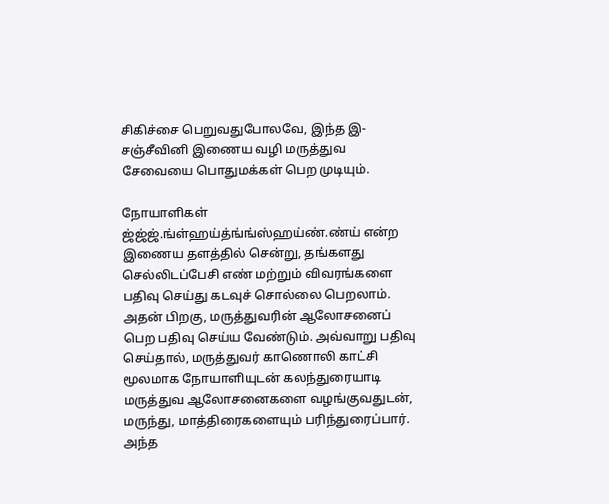சிகிச்சை பெறுவதுபோலவே, இந்த இ-சஞ்சீவினி இணைய வழி மருத்துவ சேவையை பொதுமக்கள் பெற முடியும்.

நோயாளிகள் ஜ்ஜ்ஜ்.ங்ள்ஹய்த்ங்ங்ஸ்ஹய்ண்.ண்ய் என்ற இணைய தளத்தில் சென்று, தங்களது செல்லிடப்பேசி எண் மற்றும் விவரங்களை பதிவு செய்து கடவுச் சொல்லை பெறலாம். அதன் பிறகு, மருத்துவரின் ஆலோசனைப் பெற பதிவு செய்ய வேண்டும். அவ்வாறு பதிவு செய்தால், மருத்துவர் காணொலி காட்சி மூலமாக நோயாளியுடன் கலந்துரையாடி மருத்துவ ஆலோசனைகளை வழங்குவதுடன், மருந்து, மாத்திரைகளையும் பரிந்துரைப்பார். அந்த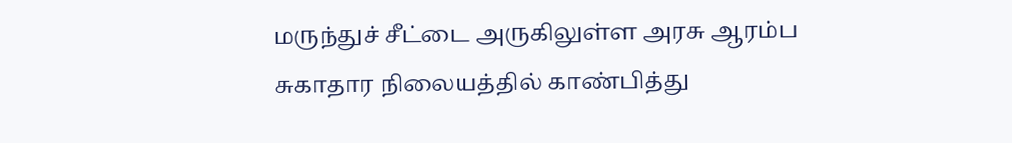மருந்துச் சீட்டை அருகிலுள்ள அரசு ஆரம்ப சுகாதார நிலையத்தில் காண்பித்து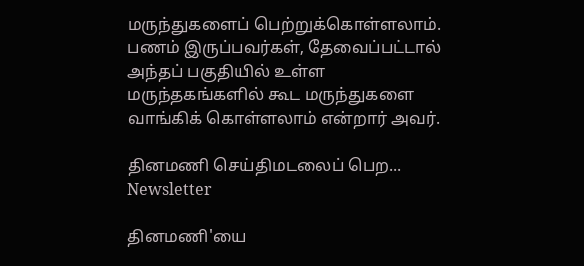மருந்துகளைப் பெற்றுக்கொள்ளலாம். பணம் இருப்பவர்கள், தேவைப்பட்டால் அந்தப் பகுதியில் உள்ள மருந்தகங்களில் கூட மருந்துகளை வாங்கிக் கொள்ளலாம் என்றார் அவர்.

தினமணி செய்திமடலைப் பெற... Newsletter

தினமணி'யை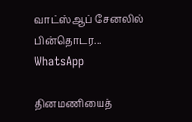வாட்ஸ்ஆப் சேனலில் பின்தொடர... WhatsApp

தினமணியைத்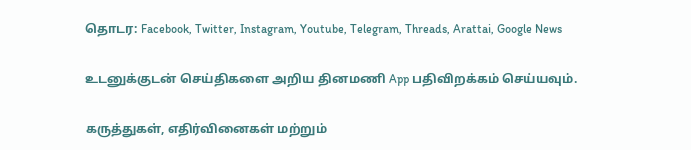தொடர: Facebook, Twitter, Instagram, Youtube, Telegram, Threads, Arattai, Google News

உடனுக்குடன் செய்திகளை அறிய தினமணி App பதிவிறக்கம் செய்யவும்.

கருத்துகள், எதிர்வினைகள் மற்றும்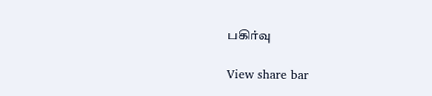பகிர்வு

View share bar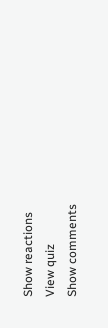Show reactions
View quiz
Show comments